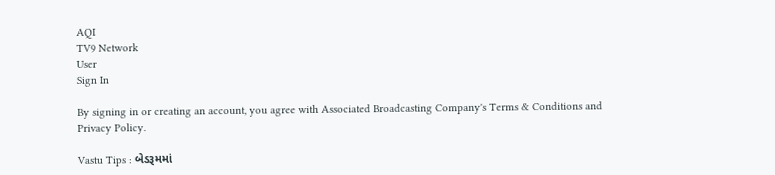AQI
TV9 Network
User
Sign In

By signing in or creating an account, you agree with Associated Broadcasting Company's Terms & Conditions and Privacy Policy.

Vastu Tips : બેડરૂમમાં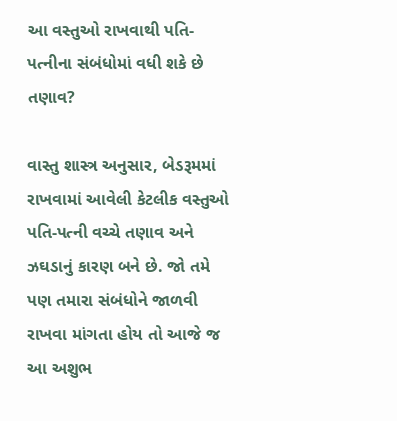આ વસ્તુઓ રાખવાથી પતિ-પત્નીના સંબંધોમાં વધી શકે છે તણાવ?

વાસ્તુ શાસ્ત્ર અનુસાર, બેડરૂમમાં રાખવામાં આવેલી કેટલીક વસ્તુઓ પતિ-પત્ની વચ્ચે તણાવ અને ઝઘડાનું કારણ બને છે. જો તમે પણ તમારા સંબંધોને જાળવી રાખવા માંગતા હોય તો આજે જ આ અશુભ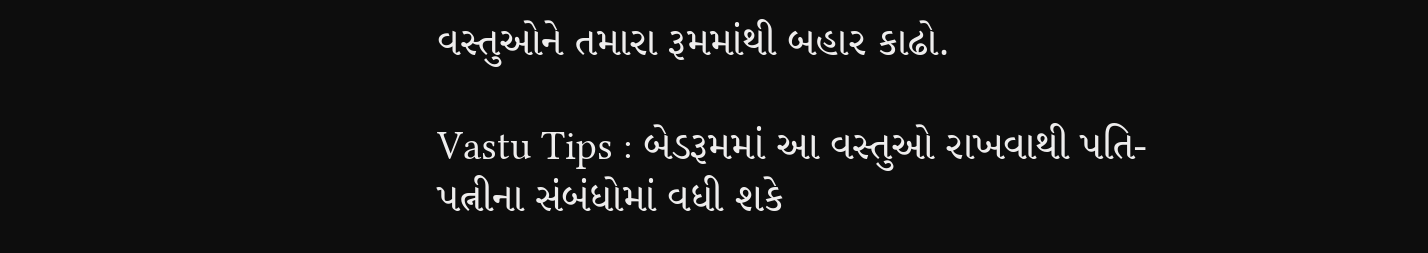વસ્તુઓને તમારા રૂમમાંથી બહાર કાઢો.

Vastu Tips : બેડરૂમમાં આ વસ્તુઓ રાખવાથી પતિ-પત્નીના સંબંધોમાં વધી શકે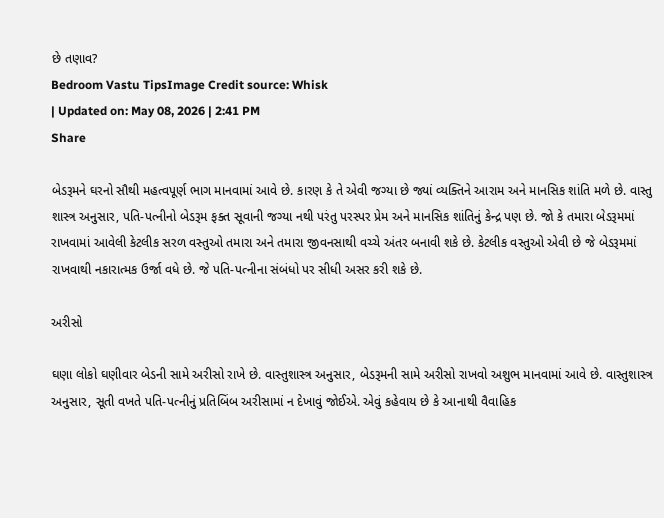છે તણાવ?
Bedroom Vastu TipsImage Credit source: Whisk
| Updated on: May 08, 2026 | 2:41 PM
Share

બેડરૂમને ઘરનો સૌથી મહત્વપૂર્ણ ભાગ માનવામાં આવે છે. કારણ કે તે એવી જગ્યા છે જ્યાં વ્યક્તિને આરામ અને માનસિક શાંતિ મળે છે. વાસ્તુ શાસ્ત્ર અનુસાર, પતિ-પત્નીનો બેડરૂમ ફક્ત સૂવાની જગ્યા નથી પરંતુ પરસ્પર પ્રેમ અને માનસિક શાંતિનું કેન્દ્ર પણ છે. જો કે તમારા બેડરૂમમાં રાખવામાં આવેલી કેટલીક સરળ વસ્તુઓ તમારા અને તમારા જીવનસાથી વચ્ચે અંતર બનાવી શકે છે. કેટલીક વસ્તુઓ એવી છે જે બેડરૂમમાં રાખવાથી નકારાત્મક ઉર્જા વધે છે. જે પતિ-પત્નીના સંબંધો પર સીધી અસર કરી શકે છે.

અરીસો

ઘણા લોકો ઘણીવાર બેડની સામે અરીસો રાખે છે. વાસ્તુશાસ્ત્ર અનુસાર, બેડરૂમની સામે અરીસો રાખવો અશુભ માનવામાં આવે છે. વાસ્તુશાસ્ત્ર અનુસાર, સૂતી વખતે પતિ-પત્નીનું પ્રતિબિંબ અરીસામાં ન દેખાવું જોઈએ. એવું કહેવાય છે કે આનાથી વૈવાહિક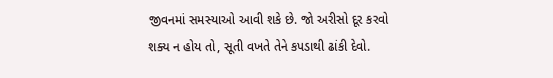જીવનમાં સમસ્યાઓ આવી શકે છે. જો અરીસો દૂર કરવો શક્ય ન હોય તો, સૂતી વખતે તેને કપડાથી ઢાંકી દેવો.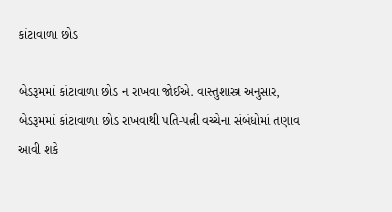કાંટાવાળા છોડ

બેડરૂમમાં કાંટાવાળા છોડ ન રાખવા જોઈએ. વાસ્તુશાસ્ત્ર અનુસાર, બેડરૂમમાં કાંટાવાળા છોડ રાખવાથી પતિ-પત્ની વચ્ચેના સંબંધોમાં તણાવ આવી શકે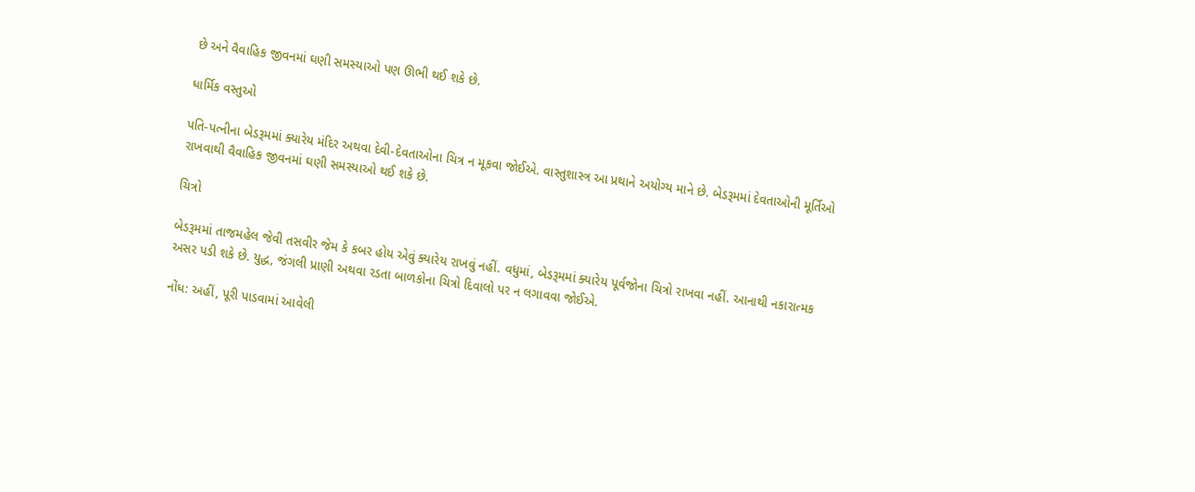છે અને વૈવાહિક જીવનમાં ઘણી સમસ્યાઓ પણ ઊભી થઈ શકે છે.

ધાર્મિક વસ્તુઓ

પતિ-પત્નીના બેડરૂમમાં ક્યારેય મંદિર અથવા દેવી-દેવતાઓના ચિત્ર ન મૂકવા જોઈએ. વાસ્તુશાસ્ત્ર આ પ્રથાને અયોગ્ય માને છે. બેડરૂમમાં દેવતાઓની મૂર્તિઓ રાખવાથી વૈવાહિક જીવનમાં ઘણી સમસ્યાઓ થઈ શકે છે.

ચિત્રો

બેડરૂમમાં તાજમહેલ જેવી તસવીર જેમ કે કબર હોય એવું ક્યારેય રાખવું નહીં. વધુમાં, બેડરૂમમાં ક્યારેય પૂર્વજોના ચિત્રો રાખવા નહીં. આનાથી નકારાત્મક અસર પડી શકે છે. યુદ્ધ, જંગલી પ્રાણી અથવા રડતા બાળકોના ચિત્રો દિવાલો પર ન લગાવવા જોઈએ.

નોંધ: અહીં, પૂરી પાડવામાં આવેલી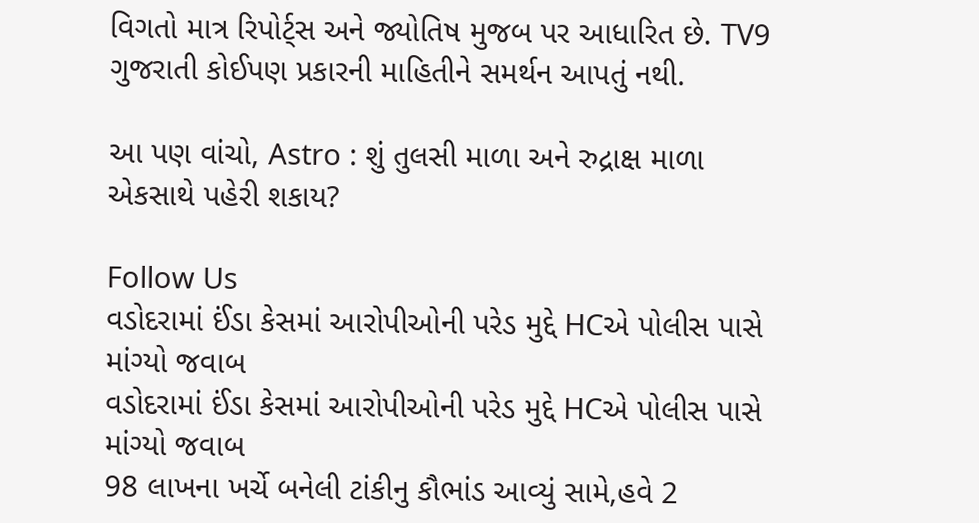વિગતો માત્ર રિપોર્ટ્સ અને જ્યોતિષ મુજબ પર આધારિત છે. TV9 ગુજરાતી કોઈપણ પ્રકારની માહિતીને સમર્થન આપતું નથી.

આ પણ વાંચો, Astro : શું તુલસી માળા અને રુદ્રાક્ષ માળા એકસાથે પહેરી શકાય?

Follow Us
વડોદરામાં ઈંડા કેસમાં આરોપીઓની પરેડ મુદ્દે HCએ પોલીસ પાસે માંગ્યો જવાબ
વડોદરામાં ઈંડા કેસમાં આરોપીઓની પરેડ મુદ્દે HCએ પોલીસ પાસે માંગ્યો જવાબ
98 લાખના ખર્ચે બનેલી ટાંકીનુ કૌભાંડ આવ્યું સામે,હવે 2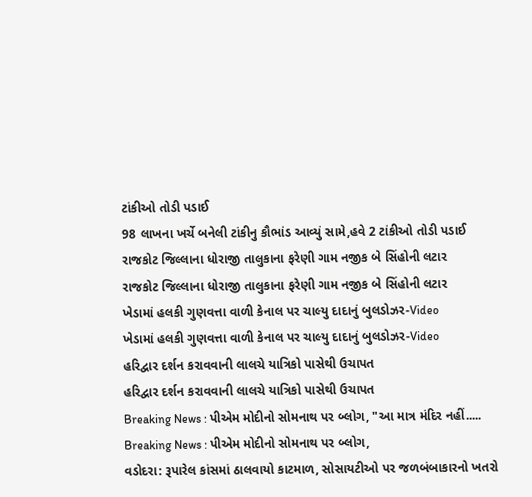ટાંકીઓ તોડી પડાઈ
98 લાખના ખર્ચે બનેલી ટાંકીનુ કૌભાંડ આવ્યું સામે,હવે 2 ટાંકીઓ તોડી પડાઈ
રાજકોટ જિલ્લાના ધોરાજી તાલુકાના ફરેણી ગામ નજીક બે સિંહોની લટાર
રાજકોટ જિલ્લાના ધોરાજી તાલુકાના ફરેણી ગામ નજીક બે સિંહોની લટાર
ખેડામાં હલકી ગુણવત્તા વાળી કેનાલ પર ચાલ્યુ દાદાનું બુલડોઝર-Video
ખેડામાં હલકી ગુણવત્તા વાળી કેનાલ પર ચાલ્યુ દાદાનું બુલડોઝર-Video
હરિદ્વાર દર્શન કરાવવાની લાલચે યાત્રિકો પાસેથી ઉચાપત
હરિદ્વાર દર્શન કરાવવાની લાલચે યાત્રિકો પાસેથી ઉચાપત
Breaking News : પીએમ મોદીનો સોમનાથ પર બ્લોગ, "આ માત્ર મંદિર નહીં.....
Breaking News : પીએમ મોદીનો સોમનાથ પર બ્લોગ,
વડોદરા: રૂપારેલ કાંસમાં ઠાલવાયો કાટમાળ, સોસાયટીઓ પર જળબંબાકારનો ખતરો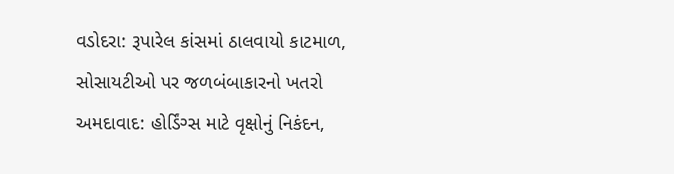વડોદરા: રૂપારેલ કાંસમાં ઠાલવાયો કાટમાળ, સોસાયટીઓ પર જળબંબાકારનો ખતરો
અમદાવાદ: હોર્ડિંગ્સ માટે વૃક્ષોનું નિકંદન,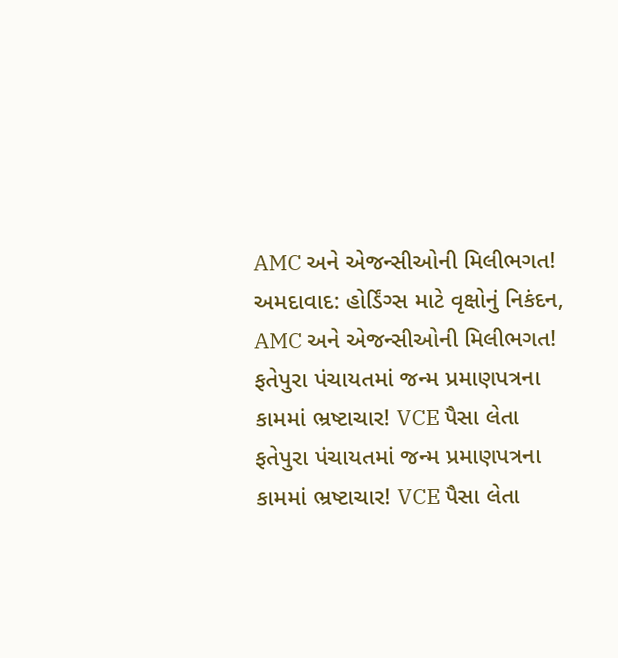AMC અને એજન્સીઓની મિલીભગત!
અમદાવાદ: હોર્ડિંગ્સ માટે વૃક્ષોનું નિકંદન, AMC અને એજન્સીઓની મિલીભગત!
ફતેપુરા પંચાયતમાં જન્મ પ્રમાણપત્રના કામમાં ભ્રષ્ટાચાર! VCE પૈસા લેતા
ફતેપુરા પંચાયતમાં જન્મ પ્રમાણપત્રના કામમાં ભ્રષ્ટાચાર! VCE પૈસા લેતા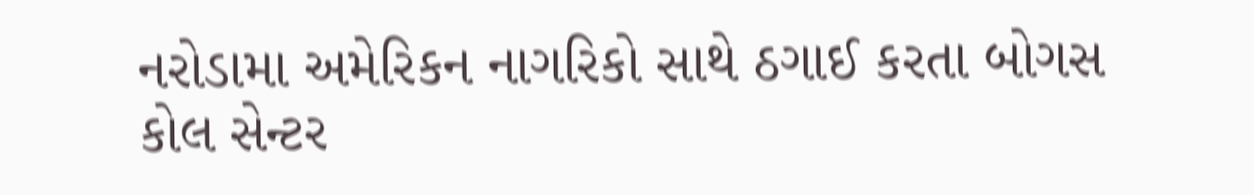નરોડામા અમેરિકન નાગરિકો સાથે ઠગાઈ કરતા બોગસ કોલ સેન્ટર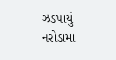ઝડપાયું
નરોડામા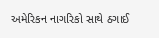અમેરિકન નાગરિકો સાથે ઠગાઈ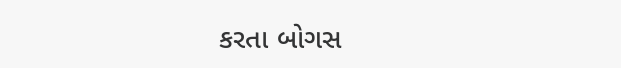કરતા બોગસ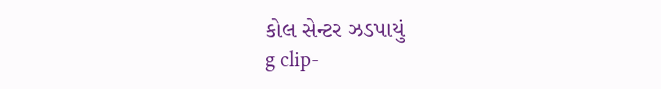કોલ સેન્ટર ઝડપાયું
g clip-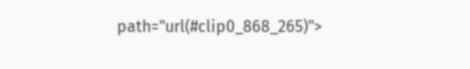path="url(#clip0_868_265)">